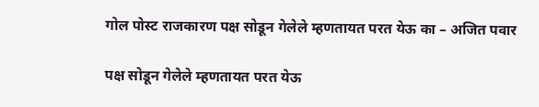गोल पोस्ट राजकारण पक्ष सोडून गेलेले म्हणतायत परत येऊ का – अजित पवार

पक्ष सोडून गेलेले म्हणतायत परत येऊ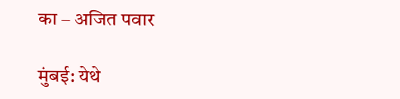का – अजित पवार

मुंबई: येथे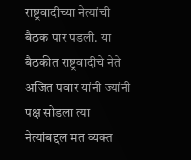राष्ट्रवादीच्या नेत्यांची बैठक पार पडली. या बैठकीत राष्ट्रवादीचे नेते अजित पवार यांनी ज्यांनी पक्ष सोडला त्या नेत्यांबद्दल मत व्यक्त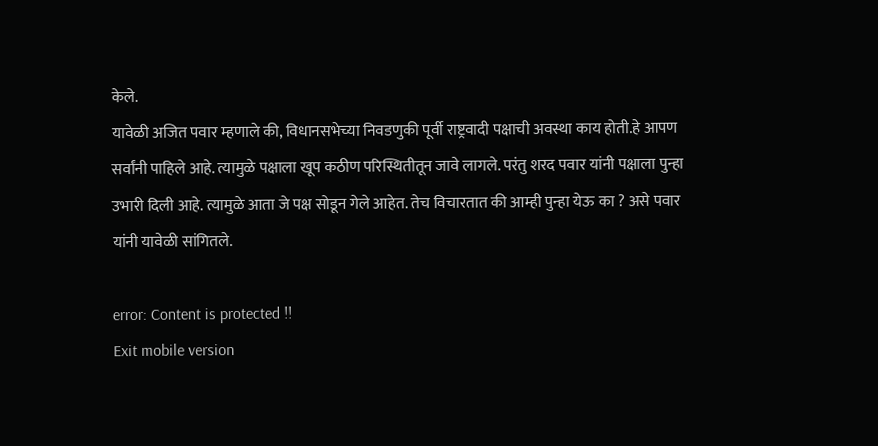केले.
यावेळी अजित पवार म्हणाले की, विधानसभेच्या निवडणुकी पूर्वी राष्ट्रवादी पक्षाची अवस्था काय होती.हे आपण सर्वांनी पाहिले आहे. त्यामुळे पक्षाला खूप कठीण परिस्थितीतून जावे लागले. परंतु शरद पवार यांनी पक्षाला पुन्हा उभारी दिली आहे. त्यामुळे आता जे पक्ष सोडून गेले आहेत. तेच विचारतात की आम्ही पुन्हा येऊ का ? असे पवार यांनी यावेळी सांगितले.

error: Content is protected !!
Exit mobile version